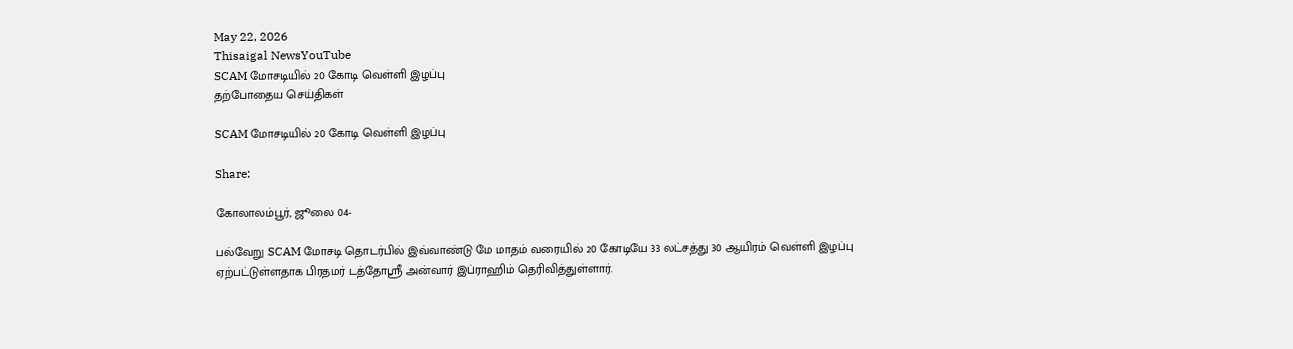May 22, 2026
Thisaigal NewsYouTube
SCAM மோசடியில் 20 கோடி வெள்ளி இழப்பு
தற்போதைய செய்திகள்

SCAM மோசடியில் 20 கோடி வெள்ளி இழப்பு

Share:

கோலாலம்பூர், ஜூலை 04-

பல்வேறு SCAM மோசடி தொடர்பில் இவ்வாண்டு மே மாதம் வரையில் 20 கோடியே 33 லட்சத்து 30 ஆயிரம் வெள்ளி இழப்பு ஏற்பட்டுள்ளதாக பிரதமர் டத்தோஸ்ரீ அன்வார் இப்ராஹிம் தெரிவித்துள்ளார்.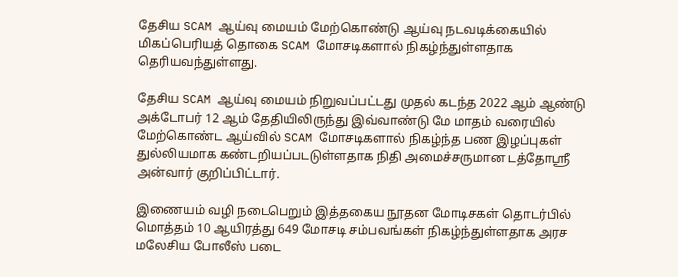தேசிய SCAM ஆய்வு மையம் மேற்கொண்டு ஆய்வு நடவடிக்கையில் மிகப்பெரியத் தொகை SCAM மோசடிகளால் நிகழ்ந்துள்ளதாக தெரியவந்துள்ளது.

தேசிய SCAM ஆய்வு மையம் நிறுவப்பட்டது முதல் கடந்த 2022 ஆம் ஆண்டு அக்டோபர் 12 ஆம் தேதியிலிருந்து இவ்வாண்டு மே மாதம் வரையில் மேற்கொண்ட ஆய்வில் SCAM மோசடிகளால் நிகழ்ந்த பண இழப்புகள் துல்லியமாக கண்டறியப்படடுள்ளதாக நிதி அமைச்சருமான டத்தோஸ்ரீ அன்வார் குறிப்பிட்டார்.

இணையம் வழி நடைபெறும் இத்தகைய நூதன மோடிசகள் தொடர்பில் மொத்தம் 10 ஆயிரத்து 649 மோசடி சம்பவங்கள் நிகழ்ந்துள்ளதாக அரச மலேசிய போலீஸ் படை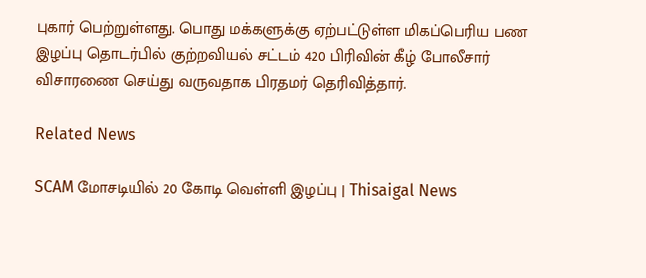புகார் பெற்றுள்ளது. பொது மக்களுக்கு ஏற்பட்டுள்ள மிகப்பெரிய பண இழப்பு தொடர்பில் குற்றவியல் சட்டம் 420 பிரிவின் கீழ் போலீசார் விசாரணை செய்து வருவதாக பிரதமர் தெரிவித்தார்.

Related News

SCAM மோசடியில் 20 கோடி வெள்ளி இழப்பு | Thisaigal News